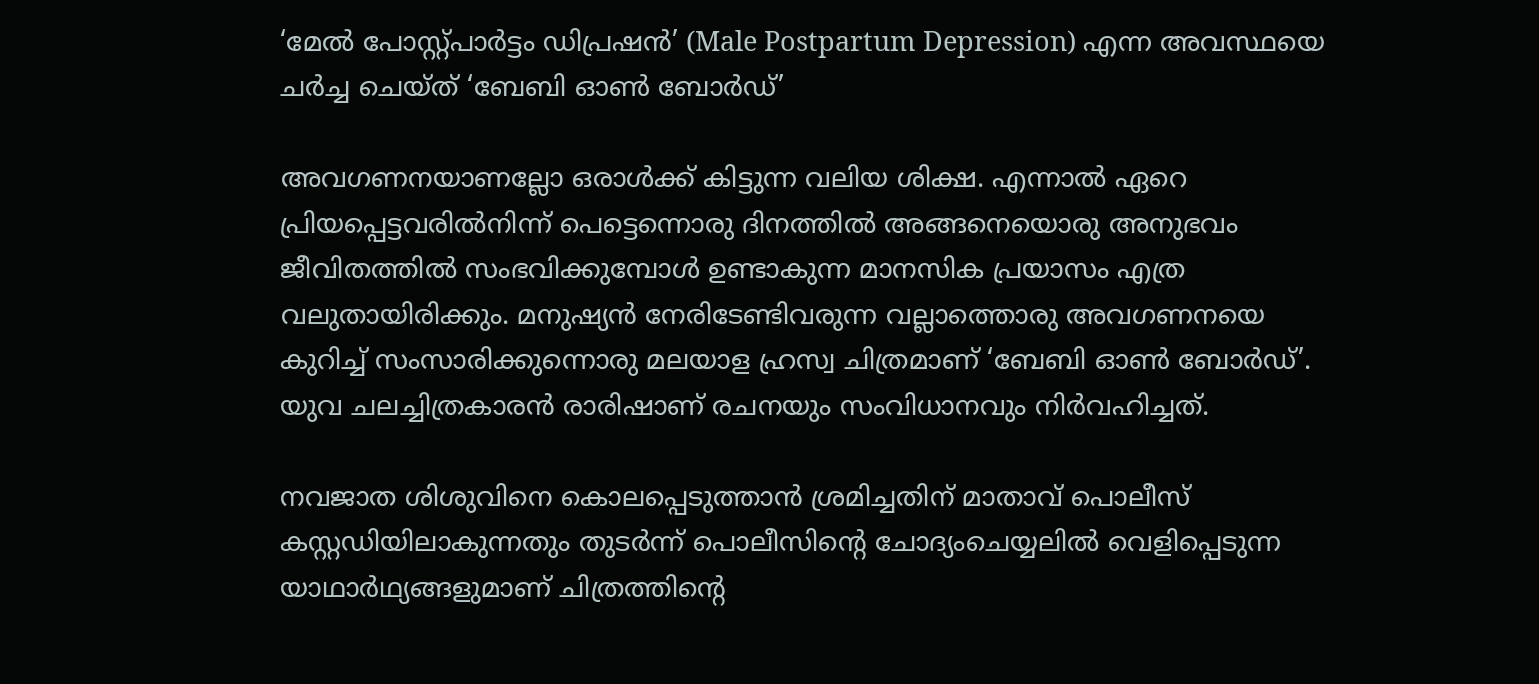‘മേൽ പോസ്റ്റ്പാർട്ടം ഡിപ്രഷൻ’ (Male Postpartum Depression) എന്ന അവസ്ഥയെ ചർച്ച ചെയ്ത് ‘ബേബി ഓൺ ബോർഡ്’

അവഗണനയാണല്ലോ ഒരാൾക്ക് കിട്ടുന്ന വലിയ ശിക്ഷ. എന്നാൽ ഏറെ പ്രിയപ്പെട്ടവരിൽനിന്ന് പെട്ടെന്നൊരു ദിനത്തിൽ അങ്ങനെയൊരു അനുഭവം ജീവിതത്തിൽ സംഭവിക്കുമ്പോൾ ഉണ്ടാകുന്ന മാനസിക പ്രയാസം എത്ര വലുതായിരിക്കും. മനുഷ്യൻ നേരിടേണ്ടിവരുന്ന വല്ലാത്തൊരു അവഗണനയെ കുറിച്ച് സംസാരിക്കുന്നൊരു മലയാള ഹ്രസ്വ ചിത്രമാണ് ‘ബേബി ഓൺ ബോർഡ്’. യുവ ചലച്ചിത്രകാരൻ രാരിഷാണ് രചനയും സംവിധാനവും നിർവഹിച്ചത്.

നവജാത ശിശുവിനെ കൊലപ്പെടുത്താൻ ശ്രമിച്ചതിന് മാതാവ് പൊലീസ് കസ്റ്റഡിയിലാകുന്നതും തുടർന്ന് പൊലീസിന്‍റെ ചോദ്യംചെയ്യലിൽ വെളിപ്പെടുന്ന യാഥാർഥ്യങ്ങളുമാണ് ചിത്രത്തിന്‍റെ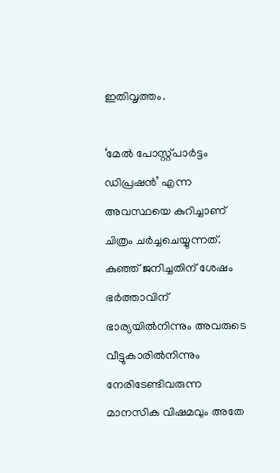ഇതിവൃത്തം.

‘മേൽ പോസ്റ്റ്പാർട്ടം ഡിപ്രഷൻ’ എന്ന അവസ്ഥയെ കുറിച്ചാണ് ചിത്രം ചർച്ചചെയ്യുന്നത്. കുഞ്ഞ് ജനിച്ചതിന് ശേഷം ഭർത്താവിന് ഭാര്യയിൽനിന്നും അവരുടെ വീട്ടുകാരിൽനിന്നും നേരിടേണ്ടിവരുന്ന മാനസിക വിഷമവും അതേ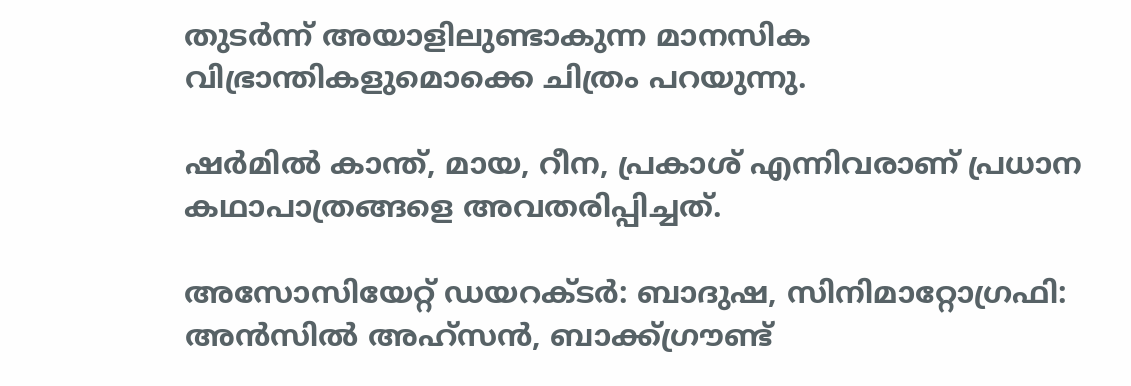തുടർന്ന് അയാളിലുണ്ടാകുന്ന മാനസിക വിഭ്രാന്തികളുമൊക്കെ ചിത്രം പറയുന്നു.

ഷർമിൽ കാന്ത്, മായ, റീന, പ്രകാശ് എന്നിവരാണ് പ്രധാന കഥാപാത്രങ്ങളെ അവതരിപ്പിച്ചത്.

അസോസിയേറ്റ് ഡയറക്ടർ: ബാദുഷ, സിനിമാറ്റോഗ്രഫി: അൻസിൽ അഹ്സൻ, ബാക്ക്ഗ്രൗണ്ട്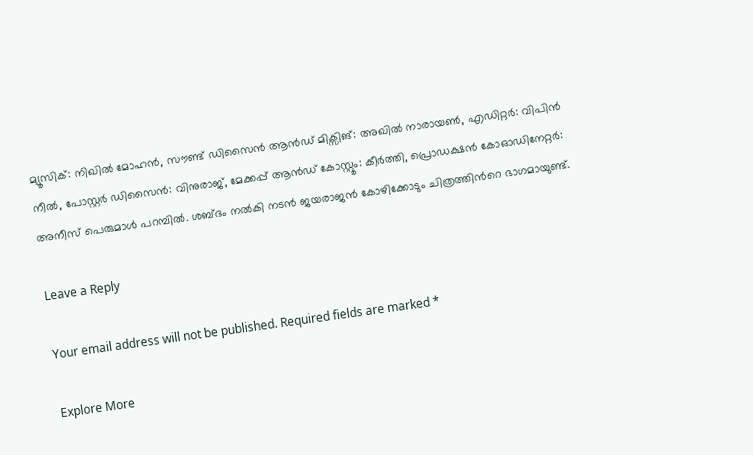മ്യൂസിക്: നിഖിൽ മോഹൻ, സൗണ്ട് ഡിസൈൻ ആൻഡ് മിക്സിങ്: അഖിൽ നാരായൺ, എഡിറ്റർ: വിപിൻ നീൽ, പോസ്റ്റർ ഡിസൈൻ: വിനുരാജ്, മേക്കപ്പ് ആൻഡ് കോസ്റ്റൂം: കീർത്തി, പ്രൊഡക്ഷൻ കോഓഡിനേറ്റർ: അനീസ് പെരുമാൾ പറമ്പിൽ. ശബ്ദം നൽകി നടൻ ജയരാജൻ കോഴിക്കോടും ചിത്രത്തിന്‍റെ ഭാഗമായുണ്ട്.

Leave a Reply

Your email address will not be published. Required fields are marked *

Explore More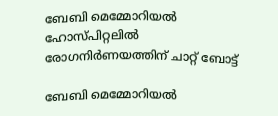ബേബി മെമ്മോറിയൽ ഹോസ്പിറ്റലിൽ രോഗനിർണയത്തിന് ചാറ്റ് ബോട്ട്

ബേബി മെമ്മോറിയൽ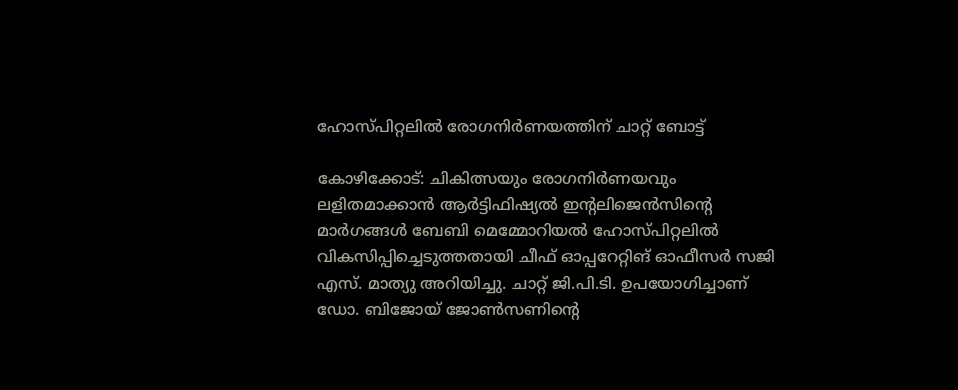ഹോസ്പിറ്റലിൽ രോഗനിർണയത്തിന് ചാറ്റ് ബോട്ട്

കോഴിക്കോട്: ചികിത്സയും രോഗനിർണയവും ലളിതമാക്കാൻ ആർട്ടിഫിഷ്യൽ ഇന്റലിജെൻസിന്റെ മാർഗങ്ങൾ ബേബി മെമ്മോറിയൽ ഹോസ്പിറ്റലിൽ വികസിപ്പിച്ചെടുത്തതായി ചീഫ് ഓപ്പറേറ്റിങ്‌ ഓഫീസർ സജി എസ്. മാത്യു അറിയിച്ചു. ചാറ്റ് ജി.പി.ടി. ഉപയോഗിച്ചാണ് ഡോ. ബിജോയ്‌ ജോൺസണിന്റെ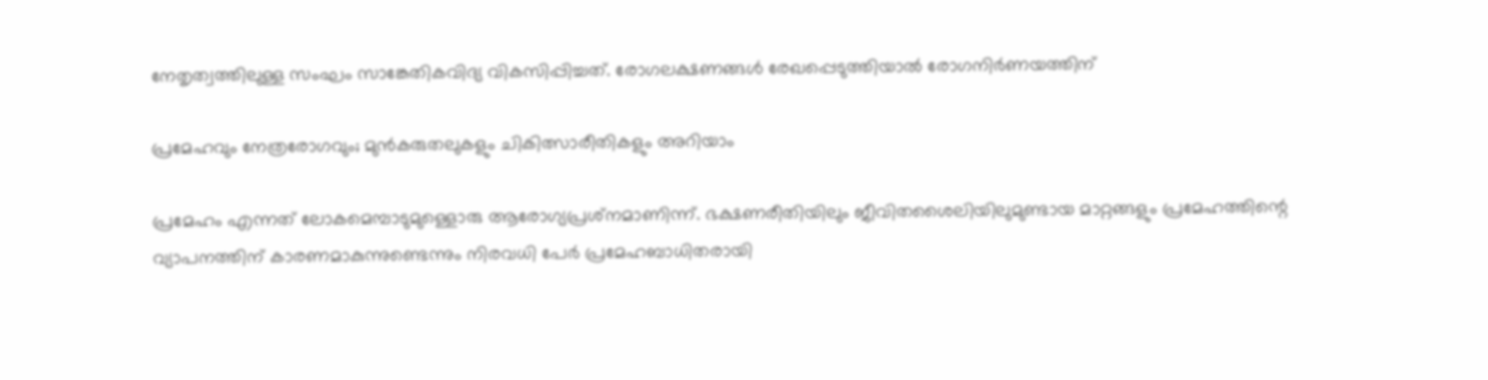നേതൃത്വത്തിലുള്ള സംഘം സാങ്കേതികവിദ്യ വികസിപ്പിച്ചത്. രോഗലക്ഷണങ്ങൾ രേഖപ്പെടുത്തിയാൽ രോഗനിർണയത്തിന്

പ്രമേഹവും നേത്രരോഗവും; മുൻകരുതലുകളും ചികിത്സാരീതികളും അറിയാം

പ്രമേഹം എന്നത് ലോകമെമ്പാടുമുള്ളൊരു ആരോഗ്യപ്രശ്‌നമാണിന്ന്. ഭക്ഷണരീതിയിലും ജീവിതശൈലിയിലുമുണ്ടായ മാറ്റങ്ങളും പ്രമേഹത്തിന്റെ വ്യാപനത്തിന് കാരണമാകുന്നുണ്ടെന്നും നിരവധി പേർ പ്രമേഹബാധിതരായി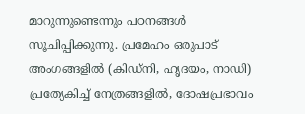മാറുന്നുണ്ടെന്നും പഠനങ്ങൾ സൂചിപ്പിക്കുന്നു. പ്രമേഹം ഒരുപാട് അംഗങ്ങളിൽ (കിഡ്നി, ഹൃദയം, നാഡി) പ്രത്യേകിച്ച് നേത്രങ്ങളിൽ, ദോഷപ്രഭാവം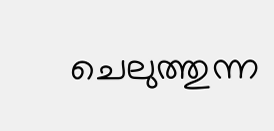ചെലുത്തുന്ന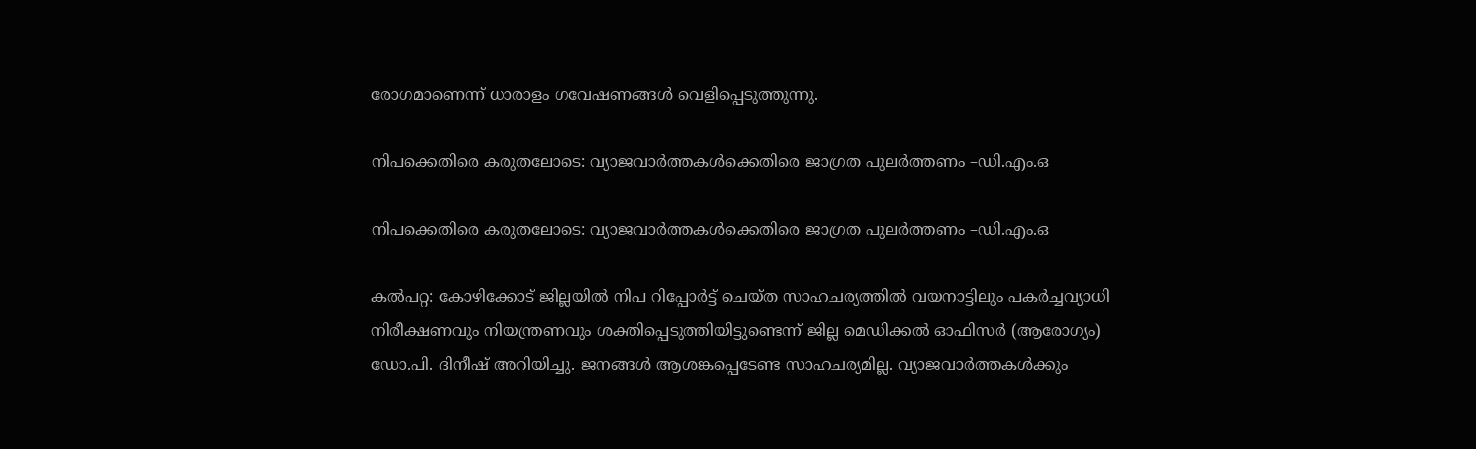രോഗമാണെന്ന് ധാരാളം ഗവേഷണങ്ങൾ വെളിപ്പെടുത്തുന്നു.

നിപക്കെതിരെ കരുതലോടെ: വ്യാജവാര്‍ത്തകള്‍ക്കെതിരെ ജാഗ്രത പുലര്‍ത്തണം –ഡി.എം.ഒ

നിപക്കെതിരെ കരുതലോടെ: വ്യാജവാര്‍ത്തകള്‍ക്കെതിരെ ജാഗ്രത പുലര്‍ത്തണം –ഡി.എം.ഒ

കൽപറ്റ: കോഴിക്കോട് ജില്ലയില്‍ നിപ റിപ്പോര്‍ട്ട് ചെയ്ത സാഹചര്യത്തില്‍ വയനാട്ടിലും പകര്‍ച്ചവ്യാധി നിരീക്ഷണവും നിയന്ത്രണവും ശക്തിപ്പെടുത്തിയിട്ടുണ്ടെന്ന് ജില്ല മെഡിക്കല്‍ ഓഫിസര്‍ (ആരോഗ്യം) ഡോ.പി. ദിനീഷ് അറിയിച്ചു. ജനങ്ങള്‍ ആശങ്കപ്പെടേണ്ട സാഹചര്യമില്ല. വ്യാജവാര്‍ത്തകള്‍ക്കും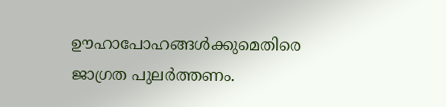ഊഹാപോഹങ്ങള്‍ക്കുമെതിരെ ജാഗ്രത പുലര്‍ത്തണം.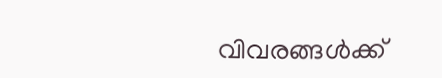വിവരങ്ങള്‍ക്ക്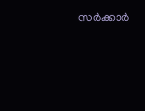സര്‍ക്കാര്‍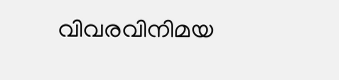വിവരവിനിമയ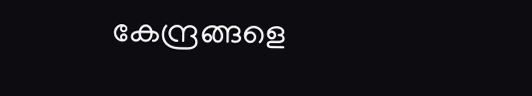കേന്ദ്രങ്ങളെ